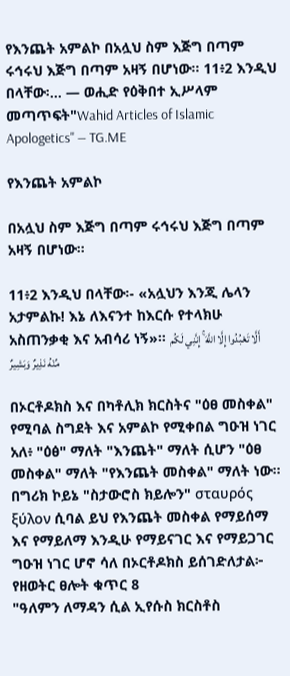የእንጨት አምልኮ በአሏህ ስም እጅግ በጣም ሩኅሩህ እጅግ በጣም አዛኝ በሆነው፡፡ 11፥2 እንዲህ በላቸው፡… — ወሒድ የዕቅበተ ኢሥላም መጣጥፍት"Wahid Articles of Islamic Apologetics" — TG.ME

የእንጨት አምልኮ

በአሏህ ስም እጅግ በጣም ሩኅሩህ እጅግ በጣም አዛኝ በሆነው፡፡

11፥2 እንዲህ በላቸው፡- «አሏህን እንጂ ሌላን አታምልኩ! እኔ ለእናንተ ከእርሱ የተላክሁ አስጠንቃቂ እና አብሳሪ ነኝ»። أَلَّا تَعْبُدُوا إِلَّا اللَّهَ ۚ إِنَّنِي لَكُم مِّنْهُ نَذِيرٌ وَبَشِيرٌ

በኦርቶዶክስ እና በካቶሊክ ክርስትና "ዕፀ መስቀል" የሚባል ስግደት እና አምልኮ የሚቀበል ግዑዝ ነገር አለ፥ "ዕፅ" ማለት "እንጨት" ማለት ሲሆን "ዕፀ መስቀል" ማለት "የእንጨት መስቀል" ማለት ነው። በግሪክ ኮይኔ "ስታውሮስ ክይሎን" σταυρός ξύλον ሲባል ይህ የእንጨት መስቀል የማይሰማ እና የማይለማ እንዲሁ የማይናገር እና የማይጋገር ግዑዝ ነገር ሆኖ ሳለ በኦርቶዶክስ ይሰገድለታል፦
የዘወትር ፀሎት ቁጥር 8
"ዓለምን ለማዳን ሲል ኢየሱስ ክርስቶስ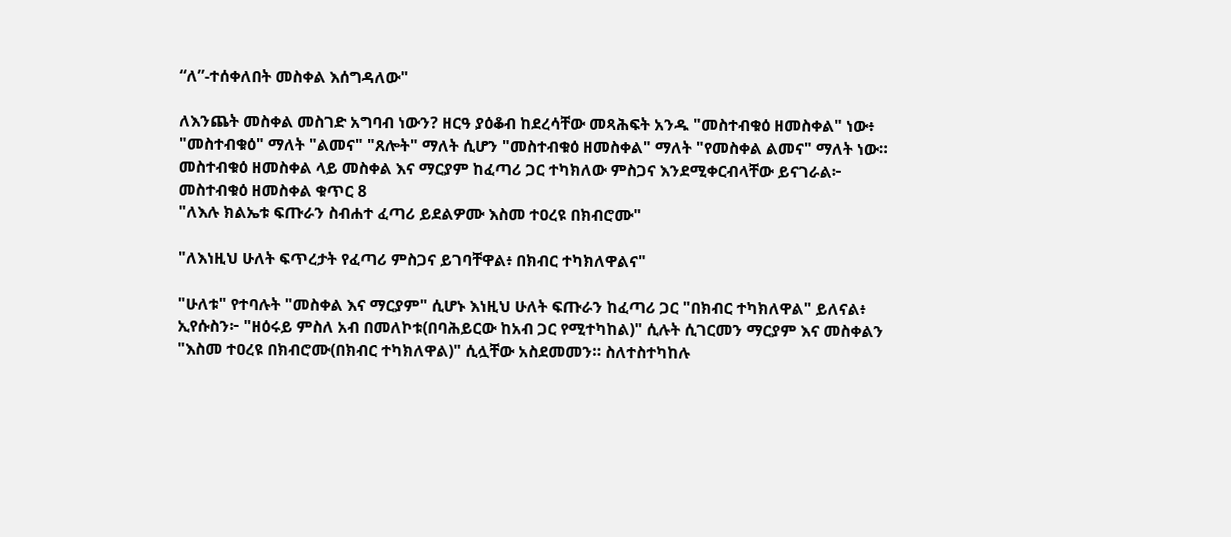“ለ”-ተሰቀለበት መስቀል እሰግዳለው"

ለእንጨት መስቀል መስገድ አግባብ ነውን? ዘርዓ ያዕቆብ ከደረሳቸው መጻሕፍት አንዱ "መስተብቁዕ ዘመስቀል" ነው፥ "መስተብቁዕ" ማለት "ልመና" "ጸሎት" ማለት ሲሆን "መስተብቁዕ ዘመስቀል" ማለት "የመስቀል ልመና" ማለት ነው። መስተብቁዕ ዘመስቀል ላይ መስቀል እና ማርያም ከፈጣሪ ጋር ተካክለው ምስጋና እንደሚቀርብላቸው ይናገራል፦
መስተብቁዕ ዘመስቀል ቁጥር 8
"ለእሉ ክልኤቱ ፍጡራን ስብሐተ ፈጣሪ ይደልዎሙ እስመ ተዐረዩ በክብሮሙ"

"ለእነዚህ ሁለት ፍጥረታት የፈጣሪ ምስጋና ይገባቸዋል፥ በክብር ተካክለዋልና"

"ሁለቱ" የተባሉት "መስቀል እና ማርያም" ሲሆኑ እነዚህ ሁለት ፍጡራን ከፈጣሪ ጋር "በክብር ተካክለዋል" ይለናል፥ ኢየሱስን፦ "ዘዕሩይ ምስለ አብ በመለኮቱ(በባሕይርው ከአብ ጋር የሚተካከል)" ሲሉት ሲገርመን ማርያም እና መስቀልን "እስመ ተዐረዩ በክብሮሙ(በክብር ተካክለዋል)" ሲሏቸው አስደመመን። ስለተስተካከሉ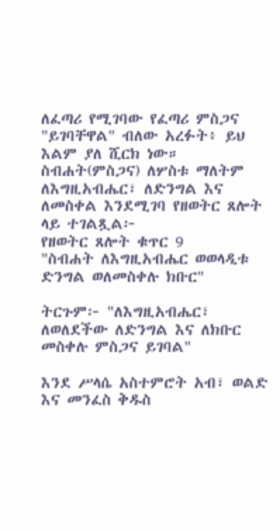ለፈጣሪ የሚገባው የፈጣሪ ምስጋና "ይገባቸዋል" ብለው አረፉት፥ ይህ እልም ያለ ሺርክ ነው። ስብሐት(ምስጋና) ለሦስቱ ማለትም ለእግዚአብሔር፣ ለድንግል እና ለመስቀል እንደሚገባ የዘወትር ጸሎት ላይ ተገልጿል፦
የዘወትር ጸሎት ቁጥር 9
"ስብሐት ለእግዚአብሔር ወወላዲቱ ድንግል ወለመስቀሉ ክቡር"

ትርጉም፦ "ለእግዚአብሔር፣ ለወለደችው ለድንግል እና ለክቡር መስቀሉ ምስጋና ይገባል"

እንደ ሥላሴ አስተምሮት አብ፣ ወልድ እና መንፈስ ቅዱስ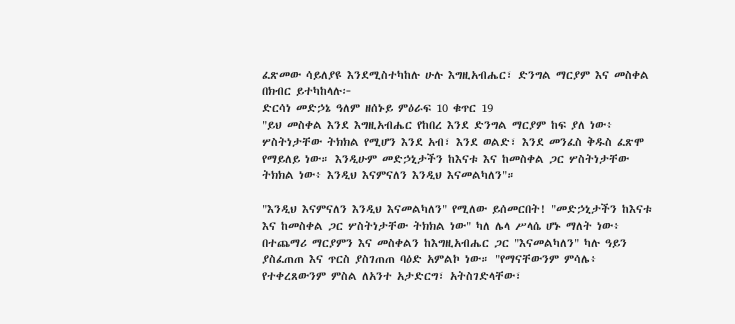ፈጽመው ሳይለያዩ እንደሚስተካከሉ ሁሉ እግዚአብሔር፣ ድንግል ማርያም እና መስቀል በክብር ይተካከላሉ፦
ድርሳነ መድኃኔ ዓለም ዘሰኑይ ምዕራፍ 10 ቁጥር 19
"ይህ መስቀል እንደ እግዚአብሔር የከበረ እንደ ድንግል ማርያም ከፍ ያለ ነው፥ ሦስትነታቸው ትክክል የሚሆን እንደ አብ፣ እንደ ወልድ፣ እንደ መንፈስ ቅዱስ ፈጽሞ የማይለይ ነው። እንዲሁም መድኃኒታችን ከእናቱ እና ከመስቀል ጋር ሦስትነታቸው ትክክል ነው፥ እንዲህ እናምናለን እንዲህ እናመልካለን"።

"እንዲህ እናምናለን እንዲህ እናመልካለን" የሚለው ይሰመርበት! "መድኃኒታችን ከእናቱ እና ከመስቀል ጋር ሦስትነታቸው ትክክል ነው" ካለ ሌላ ሥላሴ ሆኑ ማለት ነው፥ በተጨማሪ ማርያምን እና መስቀልን ከእግዚአብሔር ጋር "እናመልካለን" ካሉ ዓይን ያስፈጠጠ እና ጥርስ ያስገጠጠ ባዕድ አምልኮ ነው። "የማናቸውንም ምሳሌ፥ የተቀረጸውንም ምስል ለአንተ አታድርግ፣ አትስገድላቸው፣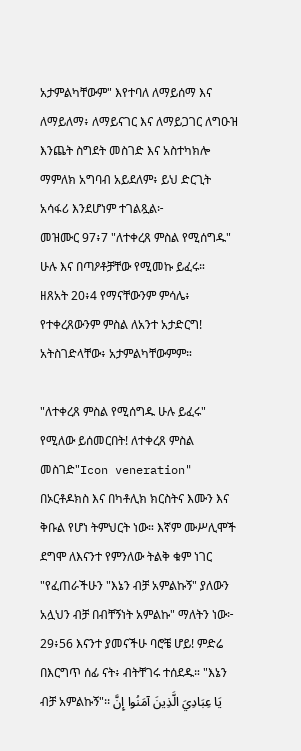አታምልካቸውም" እየተባለ ለማይሰማ እና ለማይለማ፥ ለማይናገር እና ለማይጋገር ለግዑዝ እንጨት ስግደት መስገድ እና አስተካክሎ ማምለክ አግባብ አይደለም፥ ይህ ድርጊት አሳፋሪ እንደሆነም ተገልጿል፦
መዝሙር 97፥7 "ለተቀረጸ ምስል የሚሰግዱ" ሁሉ እና በጣዖቶቻቸው የሚመኩ ይፈሩ።
ዘጸአት 20፥4 የማናቸውንም ምሳሌ፥ የተቀረጸውንም ምስል ለአንተ አታድርግ! አትስገድላቸው፥ አታምልካቸውምም።

"ለተቀረጸ ምስል የሚሰግዱ ሁሉ ይፈሩ" የሚለው ይሰመርበት! ለተቀረጸ ምስል መስገድ"Icon veneration" በኦርቶዶክስ እና በካቶሊክ ክርስትና እሙን እና ቅቡል የሆነ ትምህርት ነው። እኛም ሙሥሊሞች ደግሞ ለእናንተ የምንለው ትልቅ ቁም ነገር "የፈጠራችሁን "እኔን ብቻ አምልኩኝ" ያለውን አሏህን ብቻ በብቸኝነት አምልኩ" ማለትን ነው፦
29፥56 እናንተ ያመናችሁ ባሮቼ ሆይ! ምድሬ በእርግጥ ሰፊ ናት፥ ብትቸገሩ ተሰደዱ። "እኔን ብቻ አምልኩኝ"፡፡ يَا عِبَادِيَ الَّذِينَ آمَنُوا إِنَّ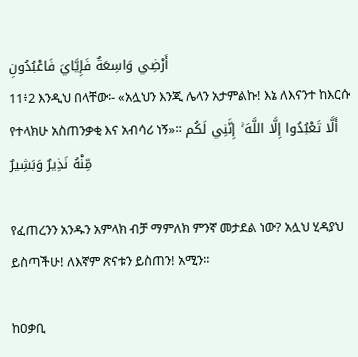أَرْضِي وَاسِعَةٌ فَإِيَّايَ فَاعْبُدُونِ
11፥2 እንዲህ በላቸው፡- «አሏህን እንጂ ሌላን አታምልኩ! እኔ ለእናንተ ከእርሱ የተላክሁ አስጠንቃቂ እና አብሳሪ ነኝ»። أَلَّا تَعْبُدُوا إِلَّا اللَّهَ ۚ إِنَّنِي لَكُم مِّنْهُ نَذِيرٌ وَبَشِيرٌ

የፈጠረንን አንዱን አምላክ ብቻ ማምለክ ምንኛ መታደል ነው? አሏህ ሂዳያህ ይስጣችሁ! ለእኛም ጽናቱን ይስጠን! አሚን።

ከዐቃቢ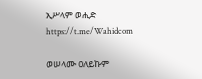ኢሥላም ወሒድ
https://t.me/Wahidcom

ወሠላሙ ዐለይኩም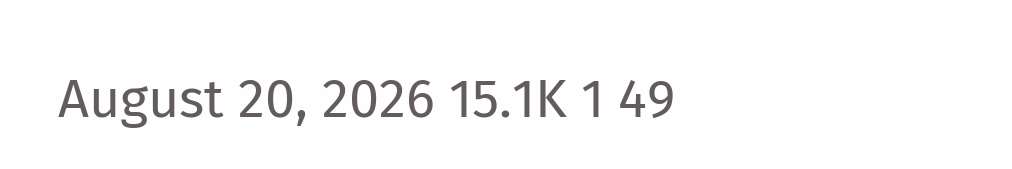August 20, 2026 15.1K 1 49